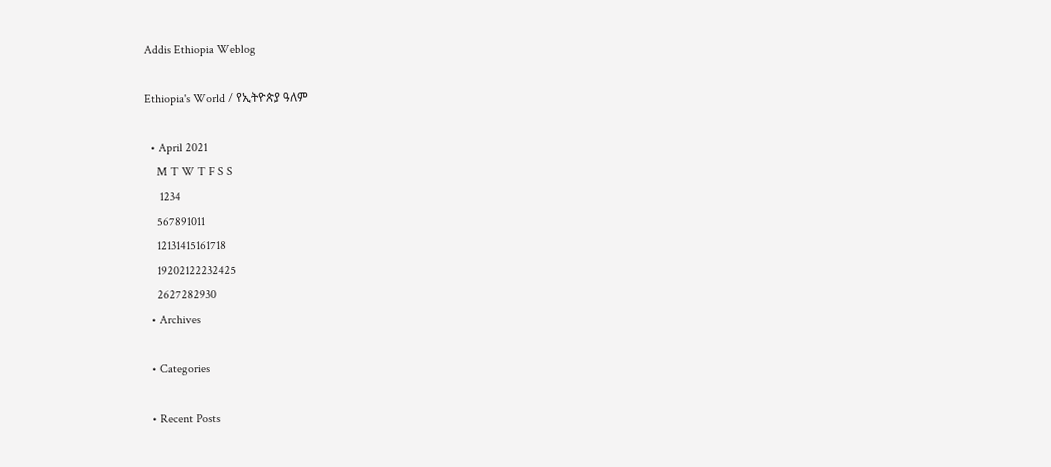Addis Ethiopia Weblog

Ethiopia's World / የኢትዮጵያ ዓለም

  • April 2021
    M T W T F S S
     1234
    567891011
    12131415161718
    19202122232425
    2627282930
  • Archives

  • Categories

  • Recent Posts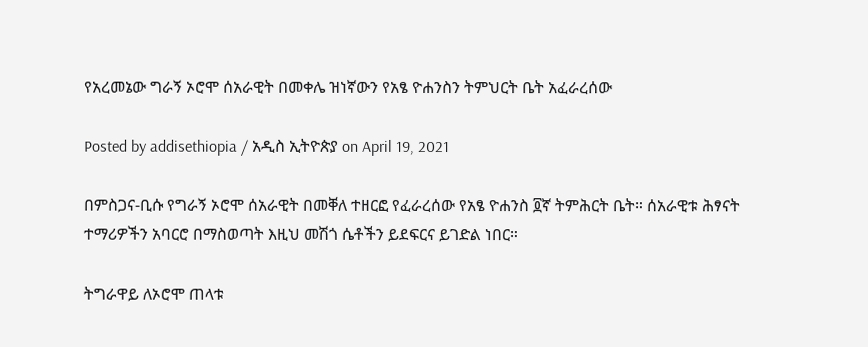የአረመኔው ግራኝ ኦሮሞ ሰአራዊት በመቀሌ ዝነኛውን የአፄ ዮሐንስን ትምህርት ቤት አፈራረሰው

Posted by addisethiopia / አዲስ ኢትዮጵያ on April 19, 2021

በምስጋና-ቢሱ የግራኝ ኦሮሞ ሰአራዊት በመቐለ ተዘርፎ የፈራረሰው የአፄ ዮሐንስ ፬ኛ ትምሕርት ቤት። ሰአራዊቱ ሕፃናት ተማሪዎችን አባርሮ በማስወጣት እዚህ መሽጎ ሴቶችን ይደፍርና ይገድል ነበር።

ትግራዋይ ለኦሮሞ ጠላቱ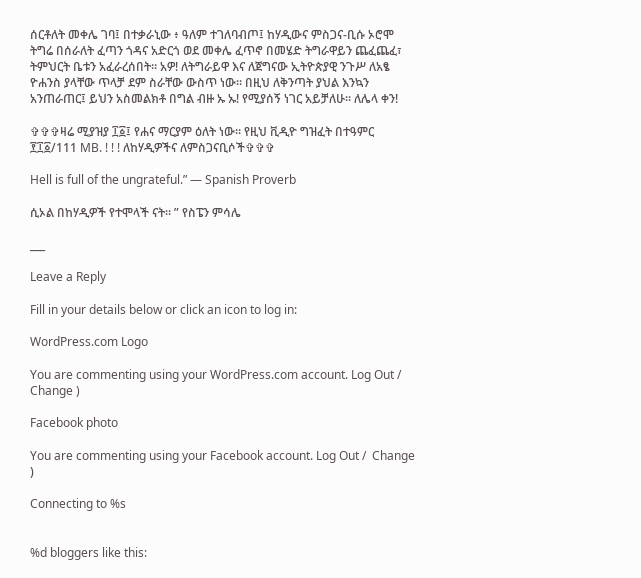ሰርቶለት መቀሌ ገባ፤ በተቃራኒው ፥ ዓለም ተገለባብጦ፤ ከሃዲውና ምስጋና-ቢሱ ኦሮሞ ትግሬ በሰራለት ፈጣን ጎዳና አድርጎ ወደ መቀሌ ፈጥኖ በመሄድ ትግራዋይን ጨፈጨፈ፣ ትምህርት ቤቱን አፈራረሰበት። አዎ! ለትግራይዋ እና ለጀግናው ኢትዮጵያዊ ንጉሥ ለአፄ ዮሐንስ ያላቸው ጥላቻ ደም ስራቸው ውስጥ ነው። በዚህ ለቅንጣት ያህል እንኳን አንጠራጠር፤ ይህን አስመልክቶ በግል ብዙ ኡ ኡ! የሚያሰኝ ነገር አይቻለሁ። ለሌላ ቀን!

✞✞✞ዛሬ ሚያዝያ ፲፩፤ የሐና ማርያም ዕለት ነው። የዚህ ቪዲዮ ግዝፈት በተዓምር ፻፲፩/111 MB. ! ! ! ለከሃዲዎችና ለምስጋናቢሶች✞✞✞

Hell is full of the ungrateful.” ― Spanish Proverb

ሲኦል በከሃዲዎች የተሞላች ናት። ” የስፔን ምሳሌ

___

Leave a Reply

Fill in your details below or click an icon to log in:

WordPress.com Logo

You are commenting using your WordPress.com account. Log Out /  Change )

Facebook photo

You are commenting using your Facebook account. Log Out /  Change )

Connecting to %s


%d bloggers like this: